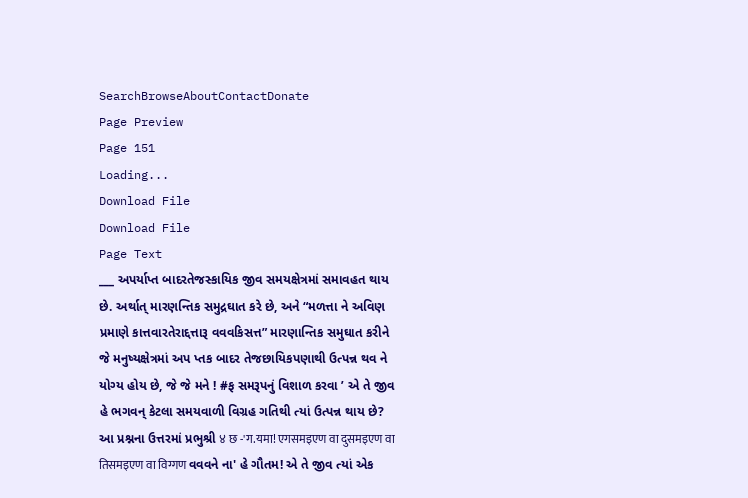SearchBrowseAboutContactDonate
Page Preview
Page 151
Loading...
Download File
Download File
Page Text
___ અપર્યાપ્ત બાદરતેજસ્કાયિક જીવ સમયક્ષેત્રમાં સમાવહત થાય છે. અર્થાત્ મારણન્તિક સમુદ્રઘાત કરે છે, અને “મળત્તા ને અવિણ પ્રમાણે કાત્તવારતેરાદ્દત્તારૂ વવવકિસત્ત” મારણાન્તિક સમુઘાત કરીને જે મનુષ્યક્ષેત્રમાં અપ પ્તક બાદર તેજછાયિકપણાથી ઉત્પન્ન થવ ને યોગ્ય હોય છે, જે જે મને ! #ફ સમરૂપનું વિશાળ કરવા ’ એ તે જીવ હે ભગવન્ કેટલા સમયવાળી વિગ્રહ ગતિથી ત્યાં ઉત્પન્ન થાય છે? આ પ્રશ્નના ઉત્તરમાં પ્રભુશ્રી ४ छ -'ग.यमा! एगसमइएण वा दुसमइएण वा तिसमइएण वा विग्गण વવવને ના' હે ગૌતમ! એ તે જીવ ત્યાં એક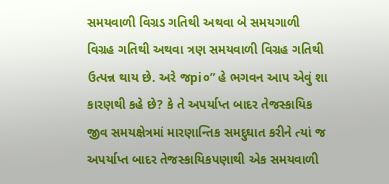સમયવાળી વિગ્રડ ગતિથી અથવા બે સમયગાળી વિગ્રહ ગતિથી અથવા ત્રણ સમયવાળી વિગ્રહ ગતિથી ઉત્પન્ન થાય છે. અરે જpi૦” હે ભગવન આપ એવું શા કારણથી કહે છે? કે તે અપર્યાપ્ત બાદર તેજસ્કાયિક જીવ સમયક્ષેત્રમાં મારણાન્તિક સમદુઘાત કરીને ત્યાં જ અપર્યાપ્ત બાદર તેજસ્કાયિકપણાથી એક સમયવાળી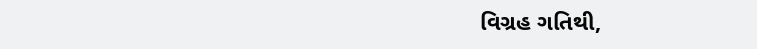વિગ્રહ ગતિથી,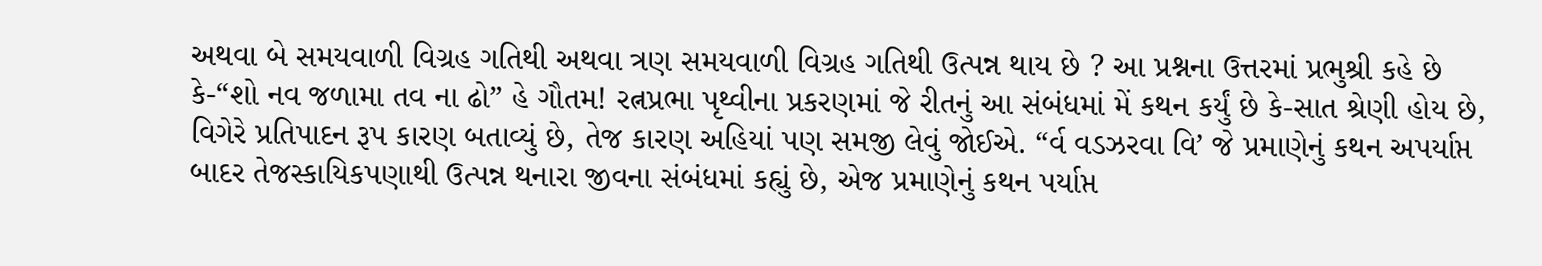અથવા બે સમયવાળી વિગ્રહ ગતિથી અથવા ત્રણ સમયવાળી વિગ્રહ ગતિથી ઉત્પન્ન થાય છે ? આ પ્રશ્નના ઉત્તરમાં પ્રભુશ્રી કહે છે કે-“શો નવ જળામા તવ ના ઢો” હે ગૌતમ! રત્નપ્રભા પૃથ્વીના પ્રકરણમાં જે રીતનું આ સંબંધમાં મેં કથન કર્યું છે કે-સાત શ્રેણી હોય છે, વિગેરે પ્રતિપાદન રૂપ કારણ બતાવ્યું છે, તેજ કારણ અહિયાં પણ સમજી લેવું જોઈએ. “ર્વ વડઝરવા વિ’ જે પ્રમાણેનું કથન અપર્યાપ્ત બાદર તેજસ્કાયિકપણાથી ઉત્પન્ન થનારા જીવના સંબંધમાં કહ્યું છે, એજ પ્રમાણેનું કથન પર્યાપ્ત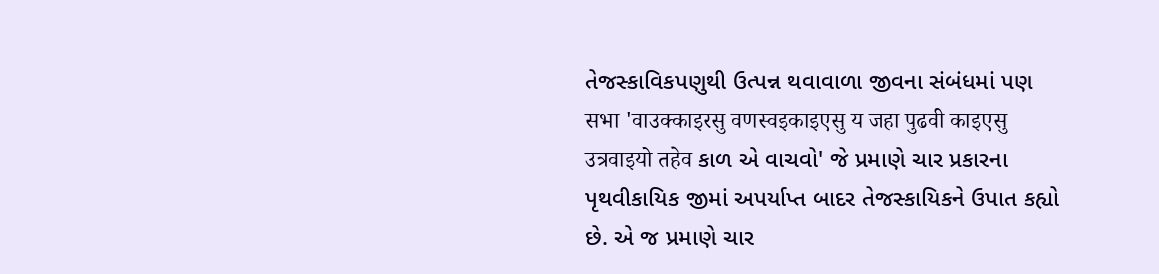તેજસ્કાવિકપણુથી ઉત્પન્ન થવાવાળા જીવના સંબંધમાં પણ सभा 'वाउक्काइरसु वणस्वइकाइएसु य जहा पुढवी काइएसु उत्रवाइयो तहेव કાળ એ વાચવો' જે પ્રમાણે ચાર પ્રકારના પૃથવીકાયિક જીમાં અપર્યાપ્ત બાદર તેજસ્કાયિકને ઉપાત કહ્યો છે. એ જ પ્રમાણે ચાર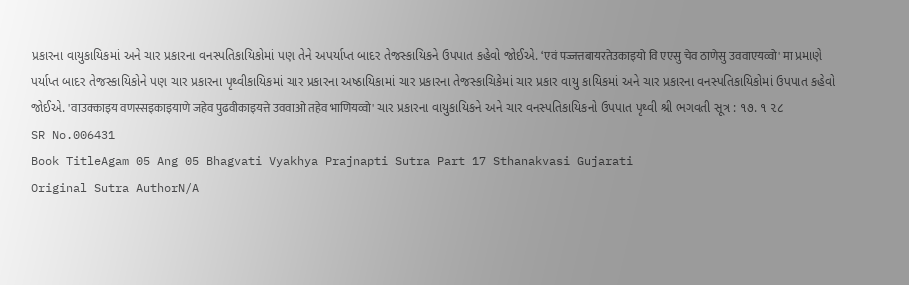પ્રકારના વાયુકાયિકમાં અને ચાર પ્રકારના વનસ્પતિકાયિકોમાં પણ તેને અપર્યાપ્ત બાદર તેજસ્કાયિકને ઉપપાત કહેવો જોઈએ. ‘एवं पज्जत्तबायरतेउकाइयो वि एएसु चेव ठाणेसु उववाएयव्वो' मा પ્રમાણે પર્યાપ્ત બાદર તેજસ્કાયિકોને પણ ચાર પ્રકારના પૃથ્વીકાયિકમાં ચાર પ્રકારના અષ્ઠાયિકામાં ચાર પ્રકારના તેજસ્કાચિકેમાં ચાર પ્રકાર વાયુ કાયિકમાં અને ચાર પ્રકારના વનસ્પતિકાયિકોમાં ઉપપાત કહેવો જોઈએ. 'वाउक्काइय वणस्सइकाइयाणे जहेव पुढवीकाइयत्ते उववाओ तहेव भाणियव्वो' ચાર પ્રકારના વાયુકાયિકને અને ચાર વનસ્પતિકાયિકનો ઉપપાત પૃથ્વી શ્રી ભગવતી સૂત્ર : ૧૭. ૧ ૨૮
SR No.006431
Book TitleAgam 05 Ang 05 Bhagvati Vyakhya Prajnapti Sutra Part 17 Sthanakvasi Gujarati
Original Sutra AuthorN/A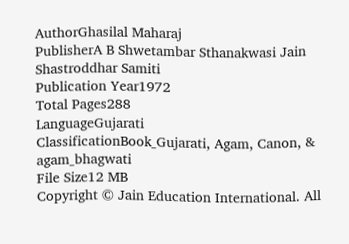AuthorGhasilal Maharaj
PublisherA B Shwetambar Sthanakwasi Jain Shastroddhar Samiti
Publication Year1972
Total Pages288
LanguageGujarati
ClassificationBook_Gujarati, Agam, Canon, & agam_bhagwati
File Size12 MB
Copyright © Jain Education International. All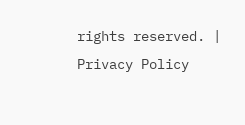rights reserved. | Privacy Policy